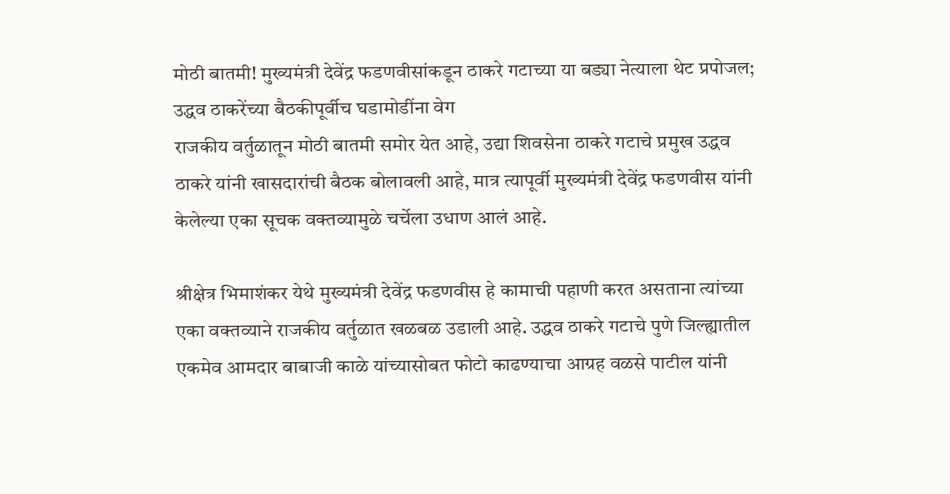मोठी बातमी! मुख्यमंत्री देवेंद्र फडणवीसांकडून ठाकरे गटाच्या या बड्या नेत्याला थेट प्रपोजल; उद्धव ठाकरेंच्या बैठकीपूर्वीच घडामोडींना वेग
राजकीय वर्तुळातून मोठी बातमी समोर येत आहे, उद्या शिवसेना ठाकरे गटाचे प्रमुख उद्धव ठाकरे यांनी खासदारांची बैठक बोलावली आहे, मात्र त्यापूर्वी मुख्यमंत्री देवेंद्र फडणवीस यांनी केलेल्या एका सूचक वक्तव्यामुळे चर्चेला उधाण आलं आहे.

श्रीक्षेत्र भिमाशंकर येथे मुख्यमंत्री देवेंद्र फडणवीस हे कामाची पहाणी करत असताना त्यांच्या एका वक्तव्याने राजकीय वर्तुळात खळबळ उडाली आहे. उद्धव ठाकरे गटाचे पुणे जिल्ह्यातील एकमेव आमदार बाबाजी काळे यांच्यासोबत फोटो काढण्याचा आग्रह वळसे पाटील यांनी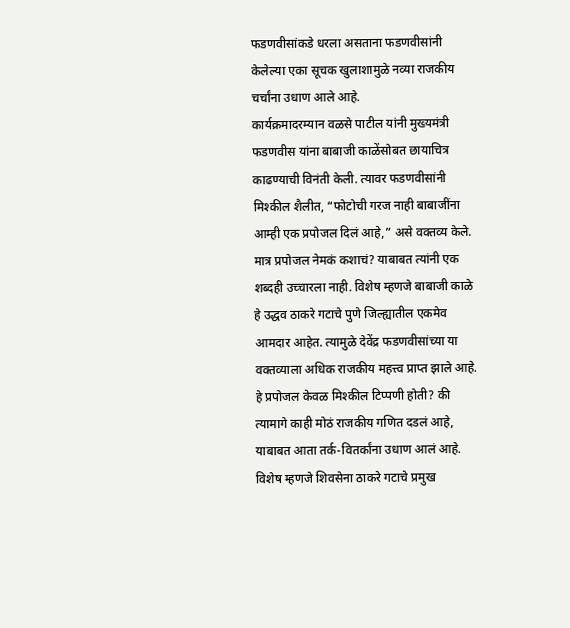फडणवीसांकडे धरला असताना फडणवीसांनी केलेल्या एका सूचक खुलाशामुळे नव्या राजकीय चर्चांना उधाण आले आहे.
कार्यक्रमादरम्यान वळसे पाटील यांनी मुख्यमंत्री फडणवीस यांना बाबाजी काळेंसोबत छायाचित्र काढण्याची विनंती केली. त्यावर फडणवीसांनी मिश्कील शैलीत, “फोटोची गरज नाही बाबाजींना आम्ही एक प्रपोजल दिलं आहे,” असे वक्तव्य केले. मात्र प्रपोजल नेमकं कशाचं? याबाबत त्यांनी एक शब्दही उच्चारला नाही. विशेष म्हणजे बाबाजी काळे हे उद्धव ठाकरे गटाचे पुणे जिल्ह्यातील एकमेव आमदार आहेत. त्यामुळे देवेंद्र फडणवीसांच्या या वक्तव्याला अधिक राजकीय महत्त्व प्राप्त झाले आहे. हे प्रपोजल केवळ मिश्कील टिप्पणी होती? की त्यामागे काही मोठं राजकीय गणित दडलं आहे, याबाबत आता तर्क-वितर्कांना उधाण आलं आहे.
विशेष म्हणजे शिवसेना ठाकरे गटाचे प्रमुख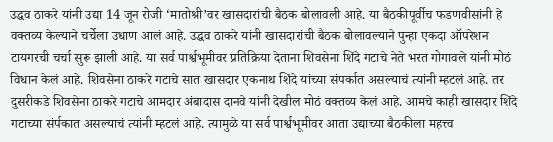उद्धव ठाकरे यांनी उद्या 14 जून रोजी ‘मातोश्री’वर खासदारांची बैठक बोलावली आहे. या बैठकीपूर्वीच फडणवीसांनी हे वक्तव्य केल्याने चर्चेला उधाण आलं आहे. उद्धव ठाकरे यांनी खासदारांची बैठक बोलावल्याने पुन्हा एकदा ऑपरेशन टायगरची चर्चा सुरू झाली आहे. या सर्व पार्श्वभूमीवर प्रतिक्रिया देताना शिवसेना शिंदे गटाचे नेते भरत गोगावले यांनी मोठं विधान केलं आहे. शिवसेना ठाकरे गटाचे सात खासदार एकनाथ शिंदे यांच्या संपर्कात असल्याचं त्यांनी म्हटलं आहे. तर दुसरीकडे शिवसेना ठाकरे गटाचे आमदार अंबादास दानवे यांनी देखील मोठं वक्तव्य केलं आहे. आमचे काही खासदार शिंदे गटाच्या संर्पकात असल्याचं त्यांनी म्हटलं आहे. त्यामुळे या सर्व पार्श्वभूमीवर आता उद्याच्या बैठकीला महत्त्व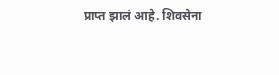प्राप्त झालं आहे. शिवसेना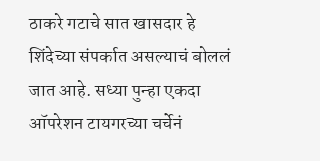ठाकरे गटाचे सात खासदार हे शिंदेच्या संपर्कात असल्याचं बोललं जात आहे. सध्या पुन्हा एकदा ऑपरेशन टायगरच्या चर्चेनं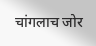चांगलाच जोर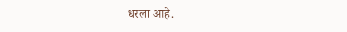धरला आहे.